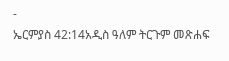-
ኤርምያስ 42:14አዲስ ዓለም ትርጉም መጽሐፍ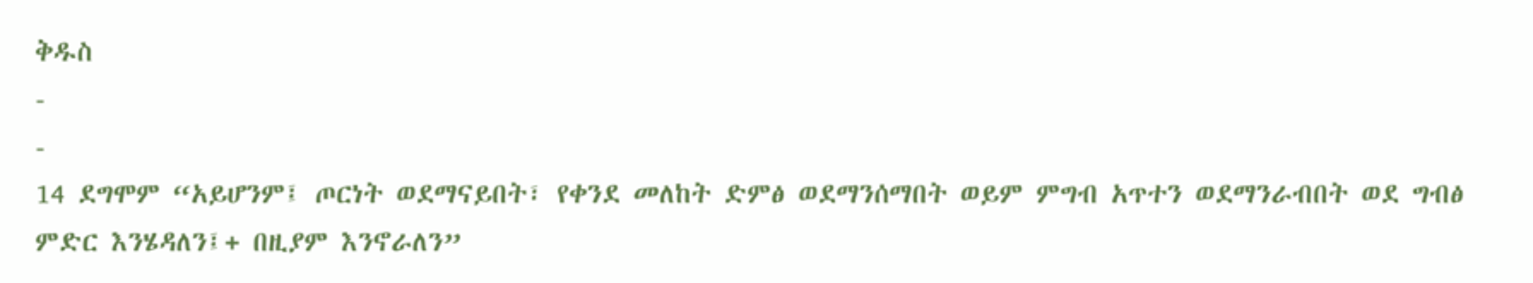ቅዱስ
-
-
14 ደግሞም “አይሆንም፤ ጦርነት ወደማናይበት፣ የቀንደ መለከት ድምፅ ወደማንሰማበት ወይም ምግብ አጥተን ወደማንራብበት ወደ ግብፅ ምድር እንሄዳለን፤+ በዚያም እንኖራለን”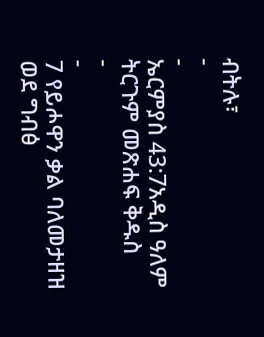ብትሉ፣
-
-
ኤርምያስ 43:7አዲስ ዓለም ትርጉም መጽሐፍ ቅዱስ
-
-
7 የይሖዋን ቃል ባለመታዘዝ ወደ ግብፅ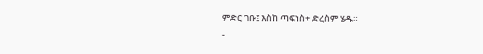ምድር ገቡ፤ እስከ ጣፍነስ+ ድረስም ሄዱ።
-